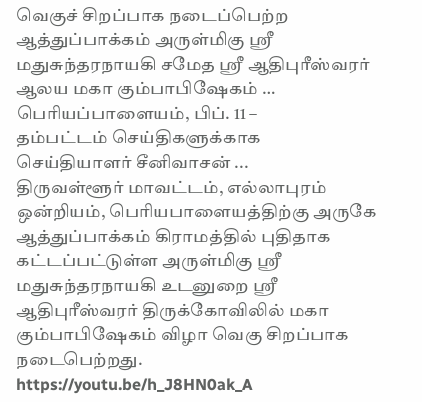வெகுச் சிறப்பாக நடைப்பெற்ற ஆத்துப்பாக்கம் அருள்மிகு ஸ்ரீ மதுசுந்தரநாயகி சமேத ஸ்ரீ ஆதிபுரீஸ்வரர் ஆலய மகா கும்பாபிஷேகம் …
பெரியப்பாளையம், பிப். 11 –
தம்பட்டம் செய்திகளுக்காக செய்தியாளர் சீனிவாசன் ...
திருவள்ளூர் மாவட்டம், எல்லாபுரம் ஒன்றியம், பெரியபாளையத்திற்கு அருகே ஆத்துப்பாக்கம் கிராமத்தில் புதிதாக கட்டப்பட்டுள்ள அருள்மிகு ஸ்ரீ மதுசுந்தரநாயகி உடனுறை ஸ்ரீ ஆதிபுரீஸ்வரர் திருக்கோவிலில் மகா கும்பாபிஷேகம் விழா வெகு சிறப்பாக நடைபெற்றது.
https://youtu.be/h_J8HN0ak_A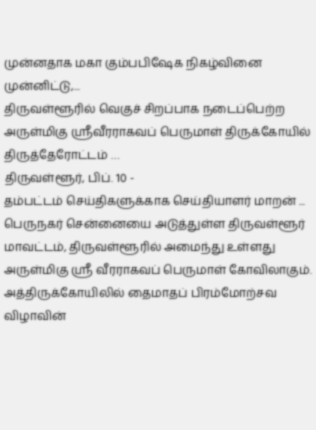முன்னதாக மகா கும்பபிஷேக நிகழ்வினை முன்னிட்டு,...
திருவள்ளூரில் வெகுச் சிறப்பாக நடைப்பெற்ற அருள்மிகு ஸ்ரீவீரராகவப் பெருமாள் திருக்கோயில் திருத்தேரோட்டம் …
திருவள்ளூர், பிப். 10 -
தம்பட்டம் செய்திகளுக்காக செய்தியாளர் மாறன் ...
பெருநகர் சென்னையை அடுத்துள்ள திருவள்ளூர் மாவட்டம், திருவள்ளூரில் அமைந்து உள்ளது அருள்மிகு ஸ்ரீ வீரராகவப் பெருமாள் கோவிலாகும். அத்திருக்கோயிலில் தைமாதப் பிரம்மோற்சவ விழாவின்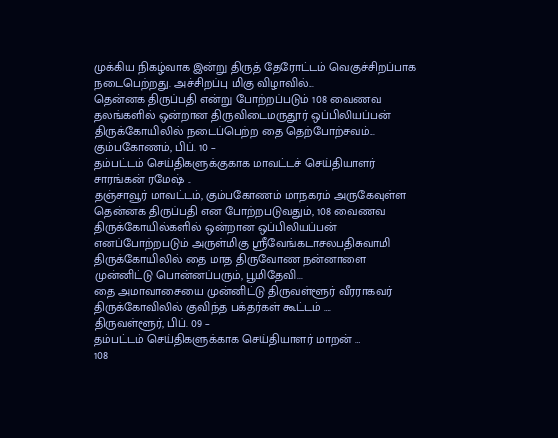முக்கிய நிகழ்வாக இன்று திருத் தேரோட்டம் வெகுச்சிறப்பாக நடைபெற்றது. அச்சிறப்பு மிகு விழாவில்...
தென்னக திருப்பதி என்று போற்றப்படும் 108 வைணவ தலங்களில் ஒன்றான திருவிடைமருதூர் ஒப்பிலியப்பன் திருக்கோயிலில் நடைப்பெற்ற தை தெற்போற்சவம்...
கும்பகோணம், பிப். 10 –
தம்பட்டம் செய்திகளுக்குகாக மாவட்டச் செய்தியாளர் சாரங்கன் ரமேஷ் ..
தஞ்சாவூர் மாவட்டம், கும்பகோணம் மாநகரம் அருகேவுள்ள தென்னக திருப்பதி என போற்றபடுவதும், 108 வைணவ திருக்கோயில்களில் ஒன்றான ஒப்பிலியப்பன் எனப்போற்றபடும் அருள்மிகு ஸ்ரீவேங்கடாசலபதிசுவாமி திருக்கோயிலில் தை மாத திருவோண நன்னாளை முன்னிட்டு பொன்னப்பரும், பூமிதேவி...
தை அமாவாசையை முன்னிட்டு திருவள்ளூர் வீரராகவர் திருக்கோவிலில் குவிந்த பக்தர்கள் கூட்டம் ….
திருவள்ளூர், பிப். 09 –
தம்பட்டம் செய்திகளுக்காக செய்தியாளர் மாறன் …
108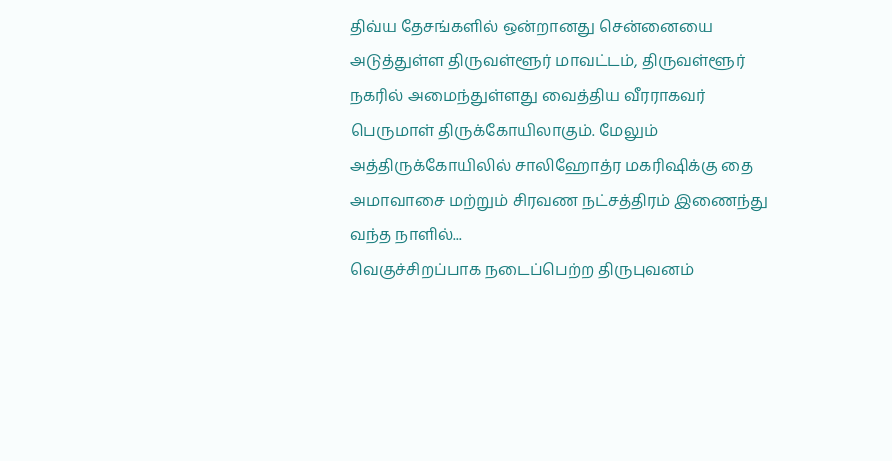திவ்ய தேசங்களில் ஒன்றானது சென்னையை அடுத்துள்ள திருவள்ளூர் மாவட்டம், திருவள்ளூர் நகரில் அமைந்துள்ளது வைத்திய வீரராகவர் பெருமாள் திருக்கோயிலாகும். மேலும் அத்திருக்கோயிலில் சாலிஹோத்ர மகரிஷிக்கு தை அமாவாசை மற்றும் சிரவண நட்சத்திரம் இணைந்து வந்த நாளில்...
வெகுச்சிறப்பாக நடைப்பெற்ற திருபுவனம்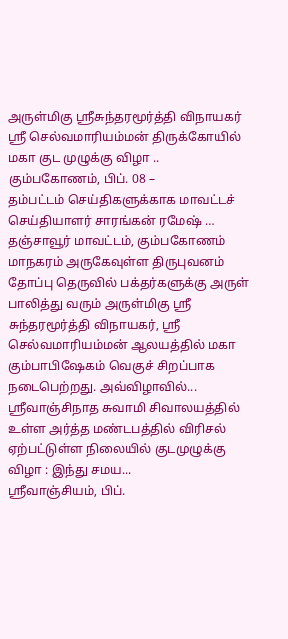அருள்மிகு ஸ்ரீசுந்தரமூர்த்தி விநாயகர் ஸ்ரீ செல்வமாரியம்மன் திருக்கோயில் மகா குட முழுக்கு விழா ..
கும்பகோணம், பிப். 08 –
தம்பட்டம் செய்திகளுக்காக மாவட்டச் செய்தியாளர் சாரங்கன் ரமேஷ் …
தஞ்சாவூர் மாவட்டம், கும்பகோணம் மாநகரம் அருகேவுள்ள திருபுவனம் தோப்பு தெருவில் பக்தர்களுக்கு அருள் பாலித்து வரும் அருள்மிகு ஸ்ரீ சுந்தரமூர்த்தி விநாயகர், ஸ்ரீ செல்வமாரியம்மன் ஆலயத்தில் மகா கும்பாபிஷேகம் வெகுச் சிறப்பாக நடைபெற்றது. அவ்விழாவில்...
ஸ்ரீவாஞ்சிநாத சுவாமி சிவாலயத்தில் உள்ள அர்த்த மண்டபத்தில் விரிசல் ஏற்பட்டுள்ள நிலையில் குடமுழுக்கு விழா : இந்து சமய...
ஸ்ரீவாஞ்சியம், பிப்.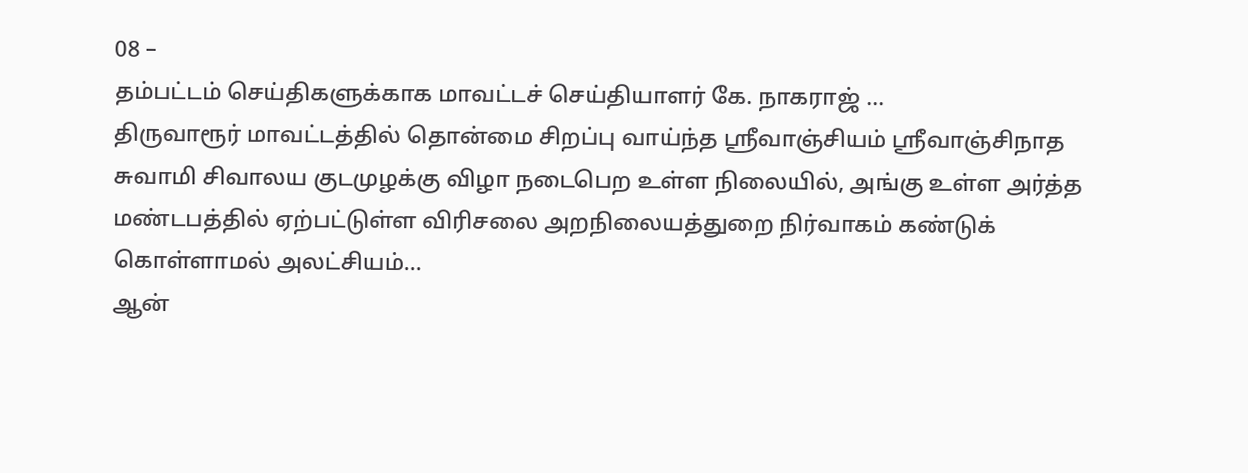08 –
தம்பட்டம் செய்திகளுக்காக மாவட்டச் செய்தியாளர் கே. நாகராஜ் …
திருவாரூர் மாவட்டத்தில் தொன்மை சிறப்பு வாய்ந்த ஸ்ரீவாஞ்சியம் ஸ்ரீவாஞ்சிநாத சுவாமி சிவாலய குடமுழக்கு விழா நடைபெற உள்ள நிலையில், அங்கு உள்ள அர்த்த மண்டபத்தில் ஏற்பட்டுள்ள விரிசலை அறநிலையத்துறை நிர்வாகம் கண்டுக் கொள்ளாமல் அலட்சியம்...
ஆன்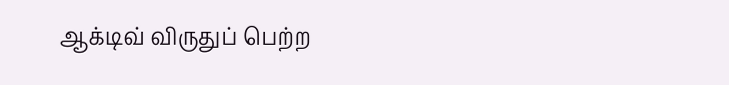ஆக்டிவ் விருதுப் பெற்ற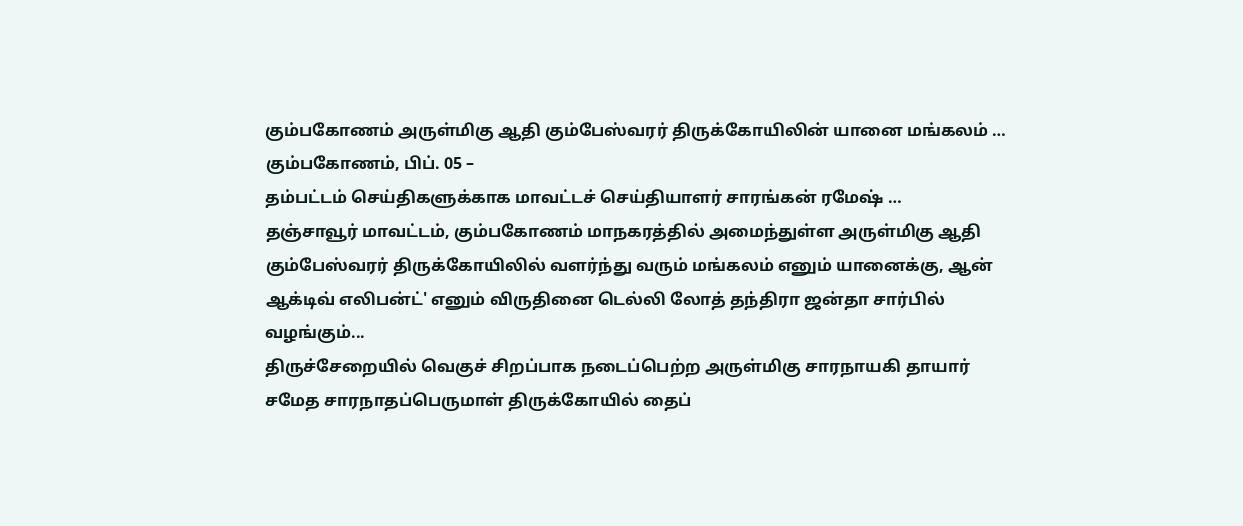கும்பகோணம் அருள்மிகு ஆதி கும்பேஸ்வரர் திருக்கோயிலின் யானை மங்கலம் …
கும்பகோணம், பிப். 05 –
தம்பட்டம் செய்திகளுக்காக மாவட்டச் செய்தியாளர் சாரங்கன் ரமேஷ் …
தஞ்சாவூர் மாவட்டம், கும்பகோணம் மாநகரத்தில் அமைந்துள்ள அருள்மிகு ஆதி கும்பேஸ்வரர் திருக்கோயிலில் வளர்ந்து வரும் மங்கலம் எனும் யானைக்கு, ஆன் ஆக்டிவ் எலிபன்ட்' எனும் விருதினை டெல்லி லோத் தந்திரா ஜன்தா சார்பில் வழங்கும்...
திருச்சேறையில் வெகுச் சிறப்பாக நடைப்பெற்ற அருள்மிகு சாரநாயகி தாயார் சமேத சாரநாதப்பெருமாள் திருக்கோயில் தைப்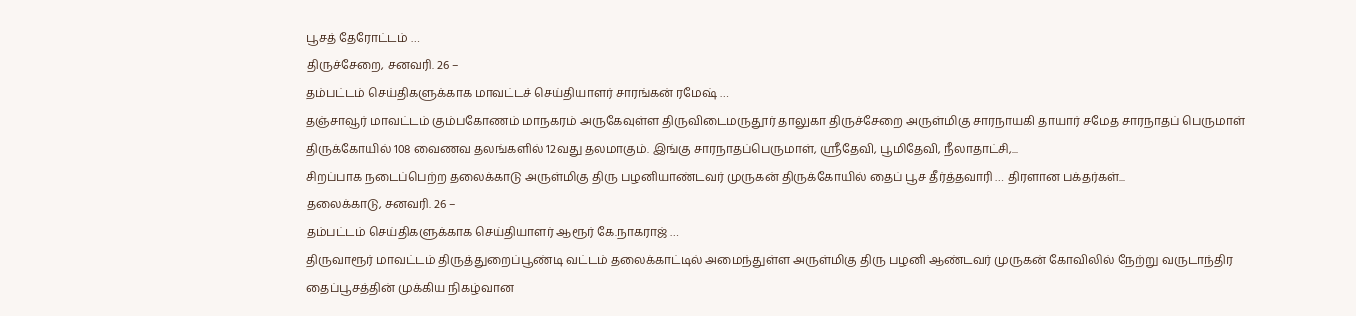பூசத் தேரோட்டம் …
திருச்சேறை, சனவரி. 26 –
தம்பட்டம் செய்திகளுக்காக மாவட்டச் செய்தியாளர் சாரங்கன் ரமேஷ் …
தஞ்சாவூர் மாவட்டம் கும்பகோணம் மாநகரம் அருகேவுள்ள திருவிடைமருதூர் தாலுகா திருச்சேறை அருள்மிகு சாரநாயகி தாயார் சமேத சாரநாதப் பெருமாள் திருக்கோயில் 108 வைணவ தலங்களில் 12வது தலமாகும். இங்கு சாரநாதப்பெருமாள், ஸ்ரீதேவி, பூமிதேவி, நீலாதாட்சி,...
சிறப்பாக நடைப்பெற்ற தலைக்காடு அருள்மிகு திரு பழனியாண்டவர் முருகன் திருக்கோயில் தைப் பூச தீர்த்தவாரி … திரளான பக்தர்கள்...
தலைக்காடு, சனவரி. 26 –
தம்பட்டம் செய்திகளுக்காக செய்தியாளர் ஆரூர் கே.நாகராஜ் …
திருவாரூர் மாவட்டம் திருத்துறைப்பூண்டி வட்டம் தலைக்காட்டில் அமைந்துள்ள அருள்மிகு திரு பழனி ஆண்டவர் முருகன் கோவிலில் நேற்று வருடாந்திர தைப்பூசத்தின் முக்கிய நிகழ்வான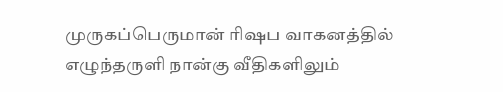முருகப்பெருமான் ரிஷப வாகனத்தில் எழுந்தருளி நான்கு வீதிகளிலும்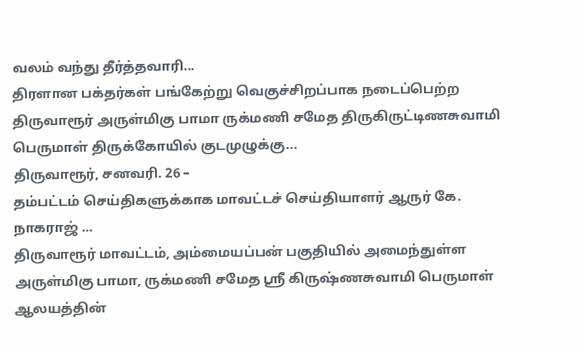வலம் வந்து தீர்த்தவாரி...
திரளான பக்தர்கள் பங்கேற்று வெகுச்சிறப்பாக நடைப்பெற்ற திருவாரூர் அருள்மிகு பாமா ருக்மணி சமேத திருகிருட்டிணசுவாமி பெருமாள் திருக்கோயில் குடமுழுக்கு...
திருவாரூர், சனவரி. 26 –
தம்பட்டம் செய்திகளுக்காக மாவட்டச் செய்தியாளர் ஆருர் கே. நாகராஜ் …
திருவாரூர் மாவட்டம், அம்மையப்பன் பகுதியில் அமைந்துள்ள அருள்மிகு பாமா, ருக்மணி சமேத ஸ்ரீ கிருஷ்ணசுவாமி பெருமாள் ஆலயத்தின்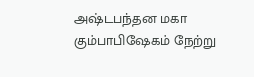அஷ்டபந்தன மகா கும்பாபிஷேகம் நேற்று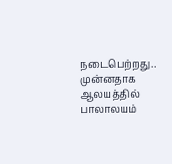நடைபெற்றது..
முன்னதாக ஆலயத்தில் பாலாலயம்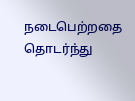நடைபெற்றதை தொடர்ந்து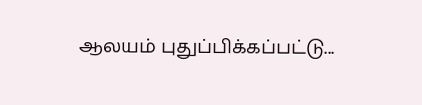ஆலயம் புதுப்பிக்கப்பட்டு...